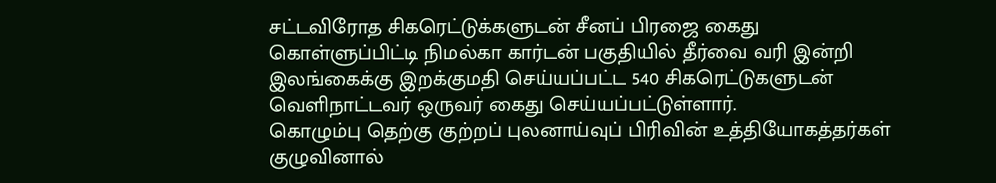சட்டவிரோத சிகரெட்டுக்களுடன் சீனப் பிரஜை கைது
கொள்ளுப்பிட்டி நிமல்கா கார்டன் பகுதியில் தீர்வை வரி இன்றி இலங்கைக்கு இறக்குமதி செய்யப்பட்ட 540 சிகரெட்டுகளுடன் வெளிநாட்டவர் ஒருவர் கைது செய்யப்பட்டுள்ளார்.
கொழும்பு தெற்கு குற்றப் புலனாய்வுப் பிரிவின் உத்தியோகத்தர்கள் குழுவினால்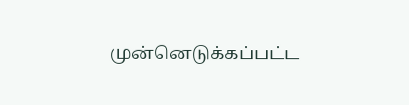முன்னெடுக்கப்பட்ட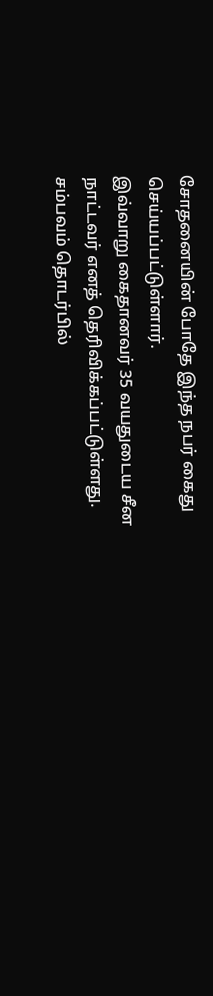சோதனையின் போதே இந்த நபர் கைது செய்யப்பட்டுள்ளார்.
இவ்வாறு கைதானவர் 35 வயதுடைய சீன நாட்டவர் எனத் தெரிவிக்கப்பட்டுள்ளது.
சம்பவம் தொடர்பில்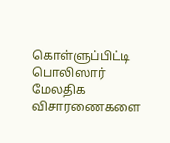கொள்ளுப்பிட்டி பொலிஸார் மேலதிக விசாரணைகளை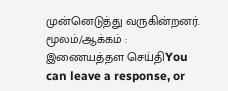முன்னெடுத்து வருகின்றனர்.
மூலம்/ஆக்கம் : இணையத்தள செய்திYou can leave a response, or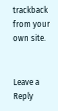trackback from your own site.


Leave a Reply